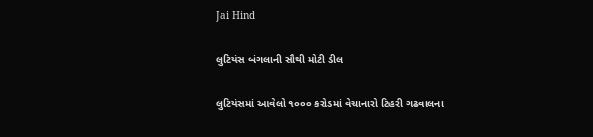Jai Hind

લુટિયંસ બંગલાની સૌથી મોટી ડીલ

લુટિયંસમાં આવેલો ૧૦૦૦ કરોડમાં વેચાનારો ટિહરી ગઢવાલના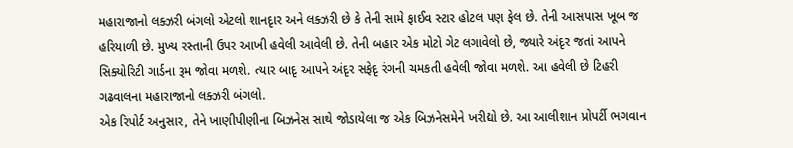મહારાજાનો લક્ઝરી બંગલો એટલો શાનદૃાર અને લક્ઝરી છે કે તેની સામે ફાઈવ સ્ટાર હોટલ પણ ફેલ છે. તેની આસપાસ ખૂબ જ હરિયાળી છે. મુખ્ય રસ્તાની ઉપર આખી હવેલી આવેલી છે. તેની બહાર એક મોટો ગેટ લગાવેલો છે, જ્યારે અંદૃર જતાં આપને સિક્યોરિટી ગાર્ડના રૂમ જોવા મળશે. ત્યાર બાદૃ આપને અંદૃર સફેદૃ રંગની ચમકતી હવેલી જોવા મળશે. આ હવેલી છે ટિહરી ગઢવાલના મહારાજાનો લક્ઝરી બંગલો.
એક રિપોર્ટ અનુસાર, તેને ખાણીપીણીના બિઝનેસ સાથે જોડાયેલા જ એક બિઝનેસમેને ખરીદ્યો છે. આ આલીશાન પ્રોપર્ટી ભગવાન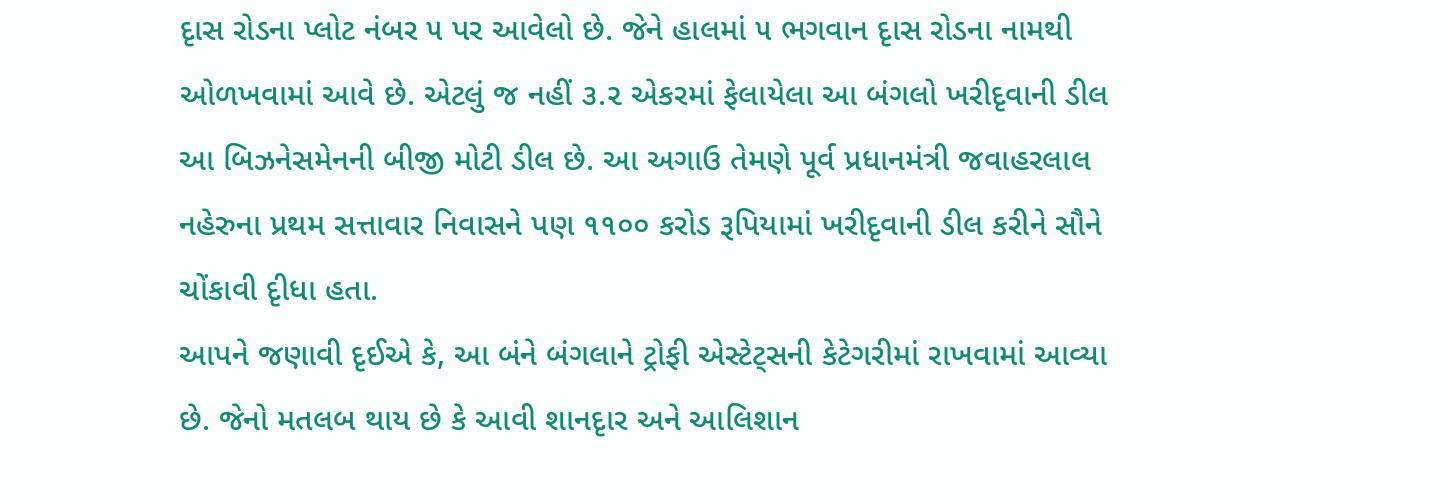દૃાસ રોડના પ્લોટ નંબર ૫ પર આવેલો છે. જેને હાલમાં ૫ ભગવાન દૃાસ રોડના નામથી ઓળખવામાં આવે છે. એટલું જ નહીં ૩.૨ એકરમાં ફેલાયેલા આ બંગલો ખરીદૃવાની ડીલ આ બિઝનેસમેનની બીજી મોટી ડીલ છે. આ અગાઉ તેમણે પૂર્વ પ્રધાનમંત્રી જવાહરલાલ નહેરુના પ્રથમ સત્તાવાર નિવાસને પણ ૧૧૦૦ કરોડ રૂપિયામાં ખરીદૃવાની ડીલ કરીને સૌને ચોંકાવી દૃીધા હતા.
આપને જણાવી દૃઈએ કે, આ બંને બંગલાને ટ્રોફી એસ્ટેટ્સની કેટેગરીમાં રાખવામાં આવ્યા છે. જેનો મતલબ થાય છે કે આવી શાનદૃાર અને આલિશાન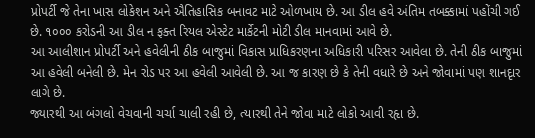પ્રોપર્ટી જે તેના ખાસ લોકેશન અને ઐતિહાસિક બનાવટ માટે ઓળખાય છે. આ ડીલ હવે અંતિમ તબક્કામાં પહોંચી ગઈ છે. ૧૦૦૦ કરોડની આ ડીલ ન ફક્ત રિયલ એસ્ટેટ માર્કેટની મોટી ડીલ માનવામાં આવે છે.
આ આલીશાન પ્રોપર્ટી અને હવેલીની ઠીક બાજુમાં વિકાસ પ્રાધિકરણના અધિકારી પરિસર આવેલા છે. તેની ઠીક બાજુમાં આ હવેલી બનેલી છે. મેન રોડ પર આ હવેલી આવેલી છે. આ જ કારણ છે કે તેની વધારે છે અને જોવામાં પણ શાનદૃાર લાગે છે.
જ્યારથી આ બંગલો વેચવાની ચર્ચા ચાલી રહી છે, ત્યારથી તેને જોવા માટે લોકો આવી રહૃા છે.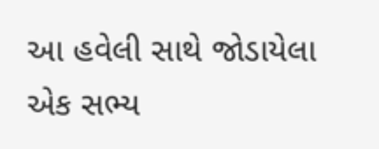આ હવેલી સાથે જોડાયેલા એક સભ્ય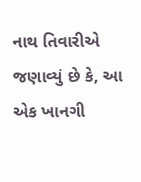નાથ તિવારીએ જણાવ્યું છે કે, આ એક ખાનગી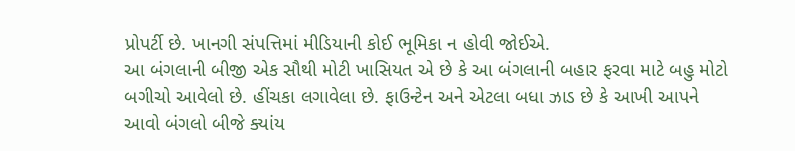પ્રોપર્ટી છે. ખાનગી સંપત્તિમાં મીડિયાની કોઈ ભૂમિકા ન હોવી જોઈએ.
આ બંગલાની બીજી એક સૌથી મોટી ખાસિયત એ છે કે આ બંગલાની બહાર ફરવા માટે બહુ મોટો બગીચો આવેલો છે. હીંચકા લગાવેલા છે. ફાઉન્ટેન અને એટલા બધા ઝાડ છે કે આખી આપને આવો બંગલો બીજે ક્યાંય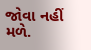જોવા નહીં મળે.